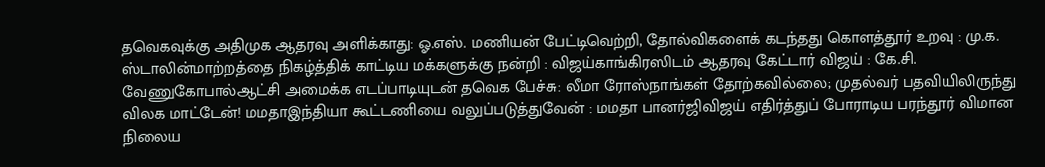தவெகவுக்கு அதிமுக ஆதரவு அளிக்காது: ஓ.எஸ். மணியன் பேட்டிவெற்றி, தோல்விகளைக் கடந்தது கொளத்தூர் உறவு : மு.க. ஸ்டாலின்மாற்றத்தை நிகழ்த்திக் காட்டிய மக்களுக்கு நன்றி : விஜய்காங்கிரஸிடம் ஆதரவு கேட்டார் விஜய் : கே.சி. வேணுகோபால்ஆட்சி அமைக்க எடப்பாடியுடன் தவெக பேச்சு: லீமா ரோஸ்நாங்கள் தோற்கவில்லை; முதல்வர் பதவியிலிருந்து விலக மாட்டேன்! மமதாஇந்தியா கூட்டணியை வலுப்படுத்துவேன் : மமதா பானர்ஜிவிஜய் எதிர்த்துப் போராடிய பரந்தூர் விமான நிலைய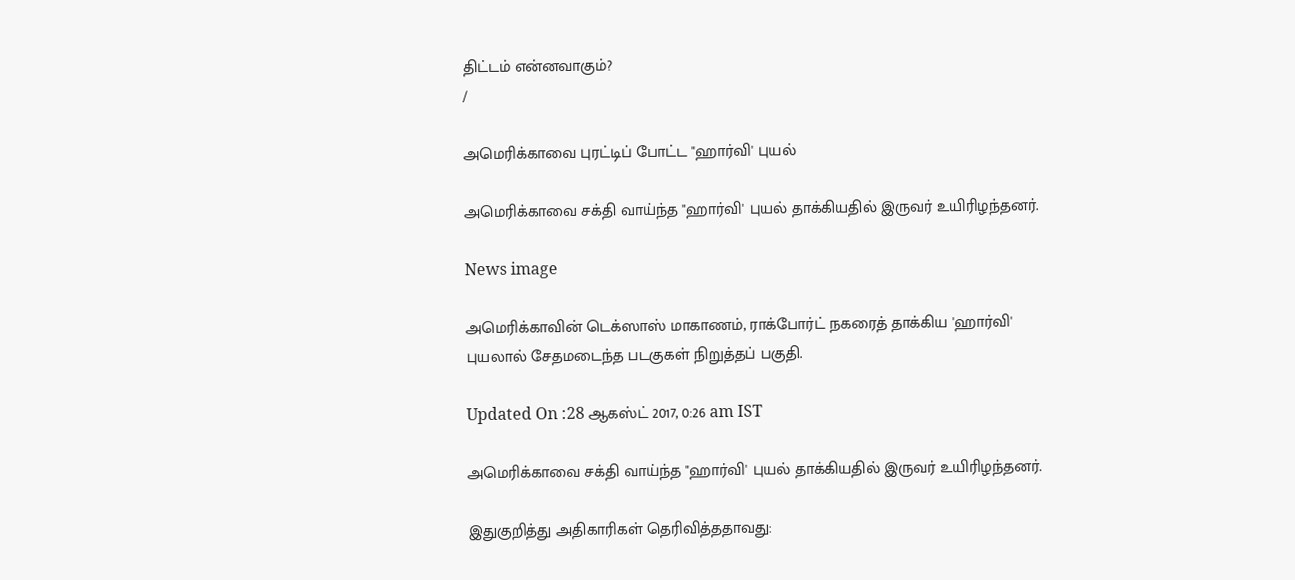திட்டம் என்னவாகும்?
/

அமெரிக்காவை புரட்டிப் போட்ட "ஹார்வி' புயல்

அமெரிக்காவை சக்தி வாய்ந்த "ஹார்வி' புயல் தாக்கியதில் இருவர் உயிரிழந்தனர்.

News image

அமெரிக்காவின் டெக்ஸாஸ் மாகாணம், ராக்போர்ட் நகரைத் தாக்கிய 'ஹார்வி' புயலால் சேதமடைந்த படகுகள் நிறுத்தப் பகுதி.

Updated On :28 ஆகஸ்ட் 2017, 0:26 am IST

அமெரிக்காவை சக்தி வாய்ந்த "ஹார்வி' புயல் தாக்கியதில் இருவர் உயிரிழந்தனர்.

இதுகுறித்து அதிகாரிகள் தெரிவித்ததாவது: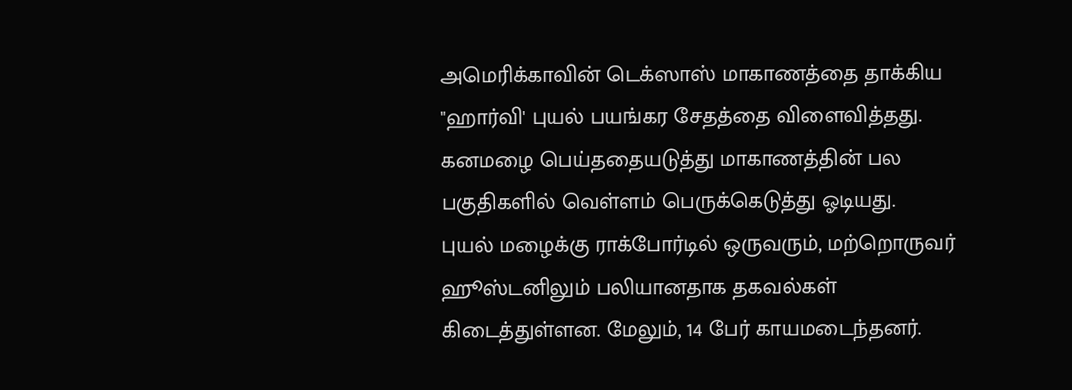அமெரிக்காவின் டெக்ஸாஸ் மாகாணத்தை தாக்கிய "ஹார்வி' புயல் பயங்கர சேதத்தை விளைவித்தது. கனமழை பெய்ததையடுத்து மாகாணத்தின் பல பகுதிகளில் வெள்ளம் பெருக்கெடுத்து ஓடியது.
புயல் மழைக்கு ராக்போர்டில் ஒருவரும், மற்றொருவர் ஹூஸ்டனிலும் பலியானதாக தகவல்கள் கிடைத்துள்ளன. மேலும், 14 பேர் காயமடைந்தனர்.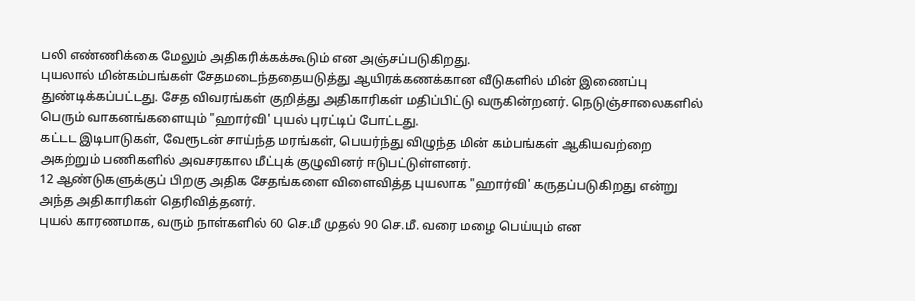பலி எண்ணிக்கை மேலும் அதிகரிக்கக்கூடும் என அஞ்சப்படுகிறது.
புயலால் மின்கம்பங்கள் சேதமடைந்ததையடுத்து ஆயிரக்கணக்கான வீடுகளில் மின் இணைப்பு துண்டிக்கப்பட்டது. சேத விவரங்கள் குறித்து அதிகாரிகள் மதிப்பிட்டு வருகின்றனர். நெடுஞ்சாலைகளில் பெரும் வாகனங்களையும் "ஹார்வி' புயல் புரட்டிப் போட்டது.
கட்டட இடிபாடுகள், வேரூடன் சாய்ந்த மரங்கள், பெயர்ந்து விழுந்த மின் கம்பங்கள் ஆகியவற்றை அகற்றும் பணிகளில் அவசரகால மீட்புக் குழுவினர் ஈடுபட்டுள்ளனர்.
12 ஆண்டுகளுக்குப் பிறகு அதிக சேதங்களை விளைவித்த புயலாக "ஹார்வி' கருதப்படுகிறது என்று அந்த அதிகாரிகள் தெரிவித்தனர்.
புயல் காரணமாக, வரும் நாள்களில் 60 செ.மீ முதல் 90 செ.மீ. வரை மழை பெய்யும் என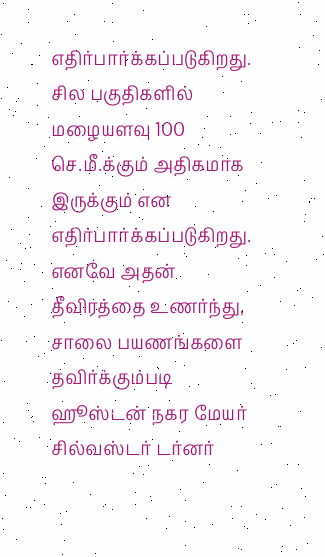எதிர்பார்க்கப்படுகிறது. சில பகுதிகளில் மழையளவு 100 செ.மீ.க்கும் அதிகமாக இருக்கும் என எதிர்பார்க்கப்படுகிறது. எனவே அதன் தீவிரத்தை உணர்ந்து, சாலை பயணங்களை தவிர்க்கும்படி ஹூஸ்டன் நகர மேயர் சில்வஸ்டர் டர்னர்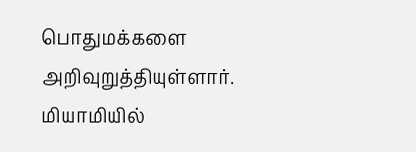பொதுமக்களை அறிவுறுத்தியுள்ளார். மியாமியில்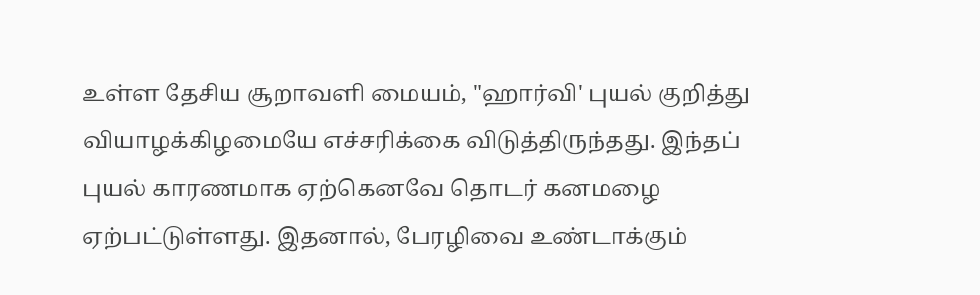உள்ள தேசிய சூறாவளி மையம், "ஹார்வி' புயல் குறித்து வியாழக்கிழமையே எச்சரிக்கை விடுத்திருந்தது. இந்தப் புயல் காரணமாக ஏற்கெனவே தொடர் கனமழை ஏற்பட்டுள்ளது. இதனால், பேரழிவை உண்டாக்கும்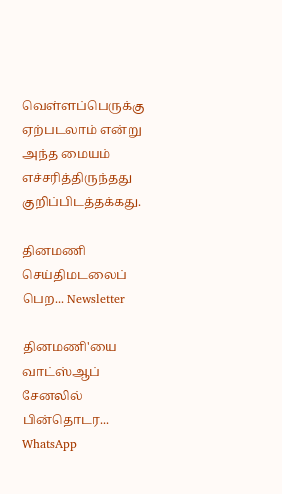வெள்ளப்பெருக்கு ஏற்படலாம் என்று அந்த மையம் எச்சரித்திருந்தது குறிப்பிடத்தக்கது.

தினமணி செய்திமடலைப் பெற... Newsletter

தினமணி'யை வாட்ஸ்ஆப் சேனலில் பின்தொடர... WhatsApp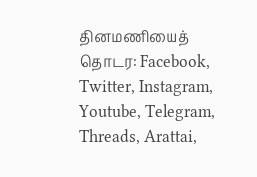தினமணியைத் தொடர: Facebook, Twitter, Instagram, Youtube, Telegram, Threads, Arattai,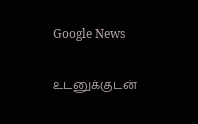Google News

உடனுக்குடன்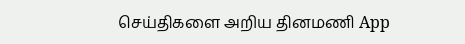செய்திகளை அறிய தினமணி App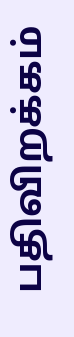பதிவிறக்கம்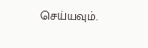செய்யவும்.